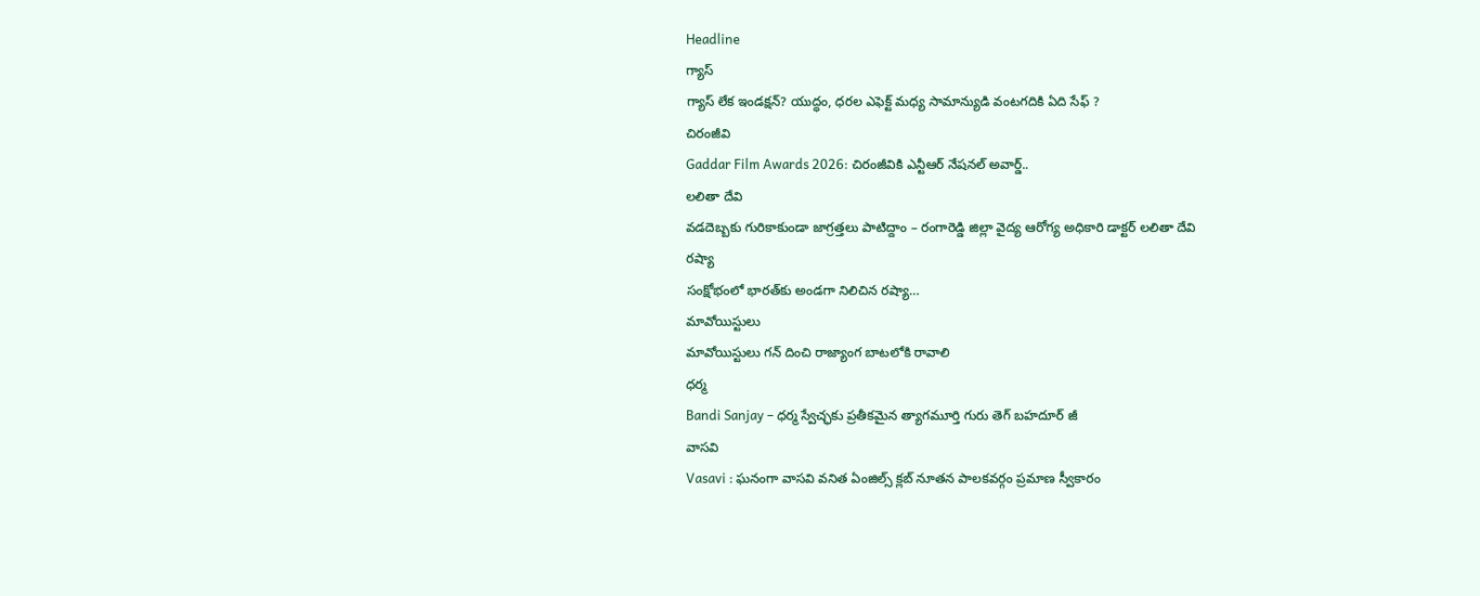Headline
గ్యాస్
గ్యాస్ లేక ఇండక్షన్? యుద్ధం, ధరల ఎఫెక్ట్ మధ్య సామాన్యుడి వంటగదికి ఏది సేఫ్ ?
చిరంజీవి
Gaddar Film Awards 2026: చిరంజీవికి ఎన్టీఆర్ నేషనల్ అవార్డ్..
లలితా దేవి
వడదెబ్బకు గురికాకుండా జాగ్రత్తలు పాటిద్దాం – రంగారెడ్డి జిల్లా వైద్య ఆరోగ్య అధికారి డాక్టర్ లలితా దేవి
రష్యా
సంక్షోభంలో భారత్‌కు అండగా నిలిచిన రష్యా…
మావోయిస్టులు
మావోయిస్టులు గన్ దించి రాజ్యాంగ బాటలోకి రావాలి
ధర్మ
Bandi Sanjay – ధర్మ స్వేచ్ఛకు ప్రతీకమైన త్యాగమూర్తి గురు తెగ్ బహదూర్ జీ
వాసవి
Vasavi : ఘనంగా వాసవి వనిత ఏంజిల్స్ క్లబ్ నూతన పాలకవర్గం ప్రమాణ స్వీకారం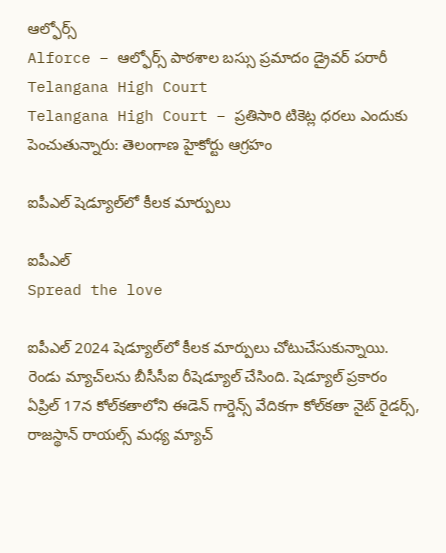ఆల్ఫోర్స్
Alforce – ఆల్ఫోర్స్ పాఠశాల బస్సు ప్రమాదం డ్రైవర్ పరారీ
Telangana High Court
Telangana High Court – ప్రతిసారి టికెట్ల ధరలు ఎందుకు పెంచుతున్నారు: తెలంగాణ హైకోర్టు ఆగ్రహం

ఐపీఎల్ షెడ్యూల్‌లో కీలక మార్పులు

ఐపీఎల్
Spread the love

ఐపీఎల్ 2024 షెడ్యూల్‌లో కీలక మార్పులు చోటుచేసుకున్నాయి. రెండు మ్యాచ్‌లను బీసీసీఐ రీషెడ్యూల్ చేసింది. షెడ్యూల్ ప్రకారం ఏప్రిల్ 17న కోల్‌కతాలోని ఈడెన్ గార్డెన్స్ వేదికగా కోల్‌కతా నైట్ రైడర్స్, రాజస్థాన్ రాయల్స్ మధ్య మ్యాచ్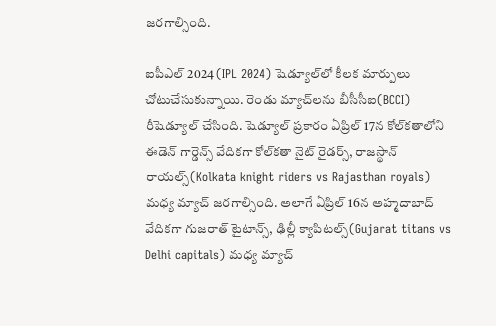జరగాల్సింది.

ఐపీఎల్ 2024 (IPL 2024) షెడ్యూల్‌లో కీలక మార్పులు చోటుచేసుకున్నాయి. రెండు మ్యాచ్‌లను బీసీసీఐ(BCCI) రీషెడ్యూల్ చేసింది. షెడ్యూల్ ప్రకారం ఏప్రిల్ 17న కోల్‌కతాలోని ఈడెన్ గార్డెన్స్ వేదికగా కోల్‌కతా నైట్ రైడర్స్, రాజస్థాన్ రాయల్స్(Kolkata knight riders vs Rajasthan royals) మధ్య మ్యాచ్ జరగాల్సింది. అలాగే ఏప్రిల్ 16న అహ్మదాబాద్ వేదికగా గుజరాత్ టైటాన్స్, ఢిల్లీ క్యాపిటల్స్(Gujarat titans vs Delhi capitals) మధ్య మ్యాచ్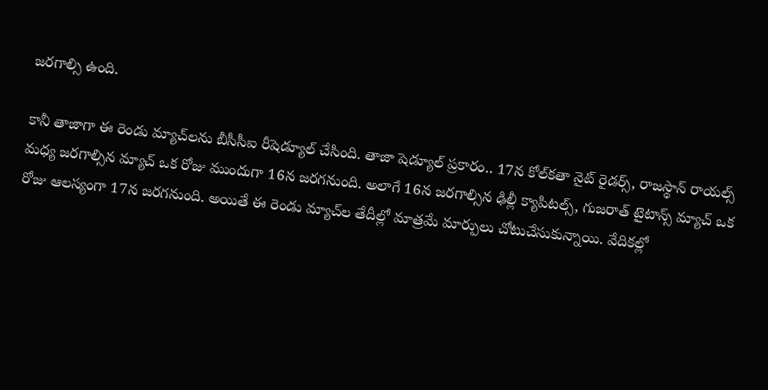జరగాల్సి ఉంది.

కానీ తాజాగా ఈ రెండు మ్యాచ్‌లను బీసీసీఐ రీషెడ్యూల్ చేసింది. తాజా షెడ్యూల్ ప్రకారం.. 17న కోల్‌కతా నైట్ రైడర్స్, రాజస్థాన్ రాయల్స్ మధ్య జరగాల్సిన మ్యాచ్ ఒక రోజు ముందుగా 16న జరగనుంది. అలాగే 16న జరగాల్సిన ఢిల్లీ క్యాపిటల్స్, గుజరాత్ టైటాన్స్ మ్యాచ్ ఒక రోజు ఆలస్యంగా 17న జరగనుంది. అయితే ఈ రెండు మ్యాచ్‌ల తేదీల్లో మాత్రమే మార్పులు చోటుచేసుకున్నాయి. వేదికల్లో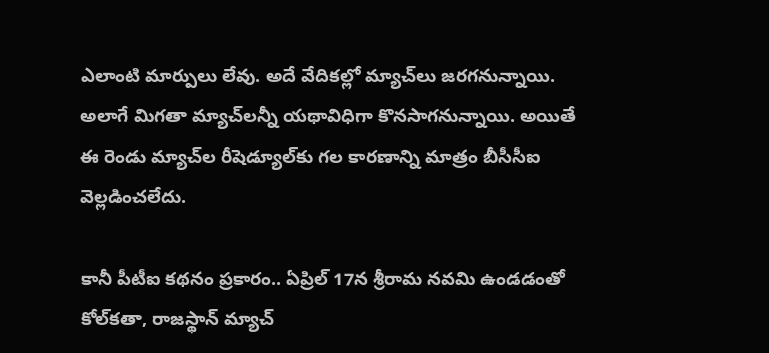ఎలాంటి మార్పులు లేవు. అదే వేదికల్లో మ్యాచ్‌లు జరగనున్నాయి. అలాగే మిగతా మ్యాచ్‌లన్నీ యథావిధిగా కొనసాగనున్నాయి. అయితే ఈ రెండు మ్యాచ్‌ల రీషెడ్యూల్‌కు గల కారణాన్ని మాత్రం బీసీసీఐ వెల్లడించలేదు.

కానీ పీటీఐ కథనం ప్రకారం.. ఏప్రిల్ 17న శ్రీరామ నవమి ఉండడంతో కోల్‌కతా, రాజస్థాన్ మ్యాచ్‌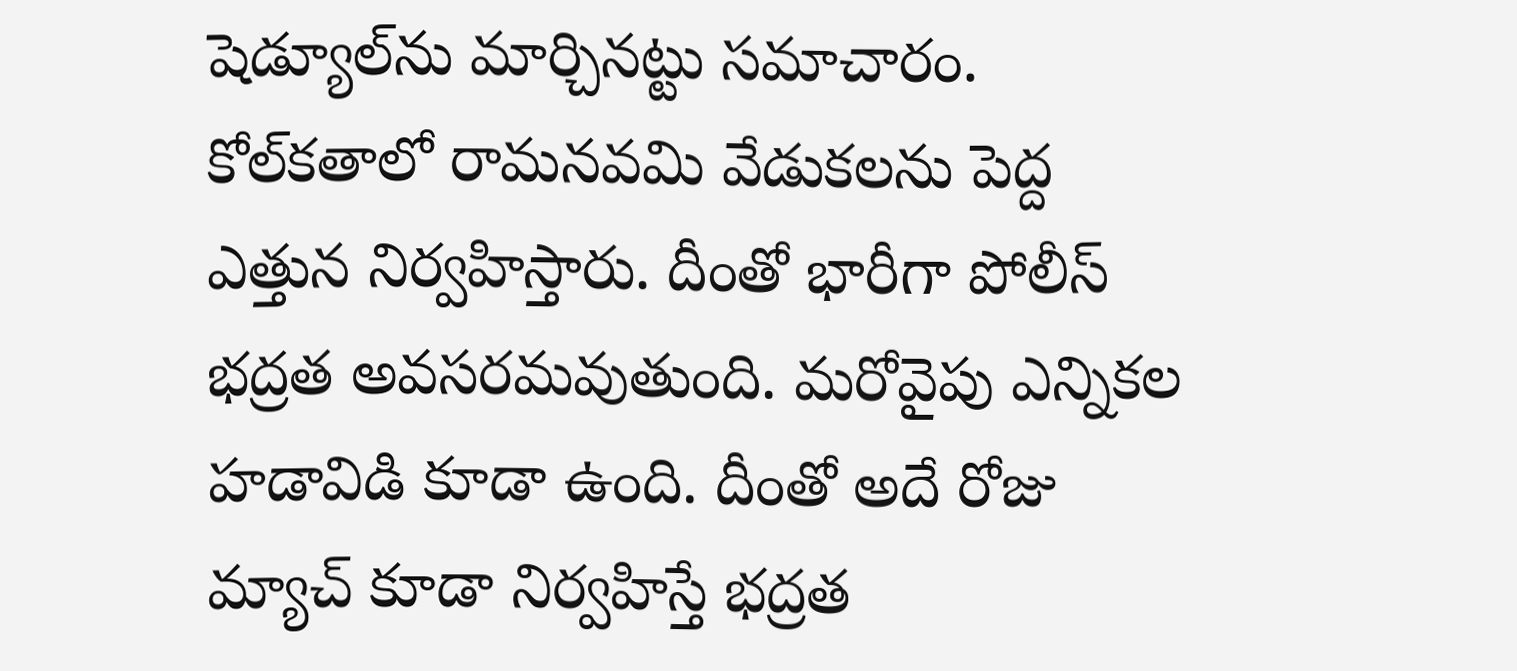షెడ్యూల్‌ను మార్చినట్టు సమాచారం. కోల్‌కతాలో రామనవమి వేడుకలను పెద్ద ఎత్తున నిర్వహిస్తారు. దీంతో భారీగా పోలీస్ భద్రత అవసరమవుతుంది. మరోవైపు ఎన్నికల హడావిడి కూడా ఉంది. దీంతో అదే రోజు మ్యాచ్ కూడా నిర్వహిస్తే భద్రత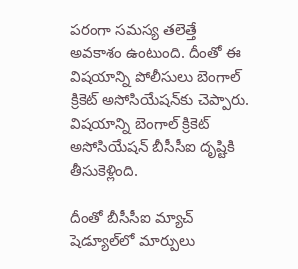పరంగా సమస్య తలెత్తే అవకాశం ఉంటుంది. దీంతో ఈ విషయాన్ని పోలీసులు బెంగాల్ క్రికెట్ అసోసియేషన్‌కు చెప్పారు. విషయాన్ని బెంగాల్ క్రికెట్ అసోసియేషన్ బీసీసీఐ దృష్టికి తీసుకెళ్లింది.

దీంతో బీసీసీఐ మ్యాచ్ షెడ్యూల్‌లో మార్పులు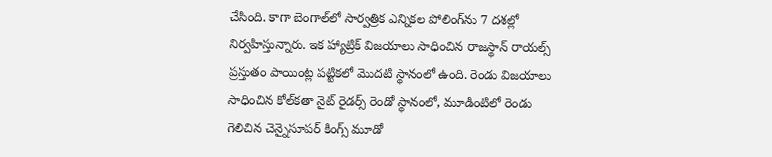చేసింది. కాగా బెంగాల్‌లో సార్వత్రిక ఎన్నికల పోలింగ్‌ను 7 దశల్లో నిర్వహిస్తున్నారు. ఇక హ్యాట్రిక్ విజయాలు సాధించిన రాజస్థాన్ రాయల్స్ ప్రస్తుతం పాయింట్ల పట్టికలో మొదటి స్థానంలో ఉంది. రెండు విజయాలు సాధించిన కోల్‌కతా నైట్ రైడర్స్ రెండో స్థానంలో, మూడింటిలో రెండు గెలిచిన చెన్నైసూపర్ కింగ్స్ మూడో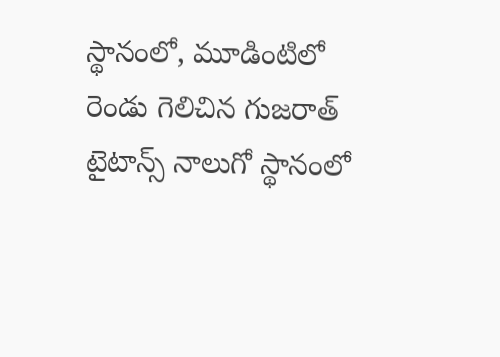స్థానంలో, మూడింటిలో రెండు గెలిచిన గుజరాత్ టైటాన్స్ నాలుగో స్థానంలో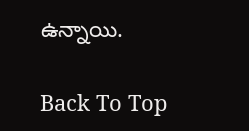ఉన్నాయి.

Back To Top